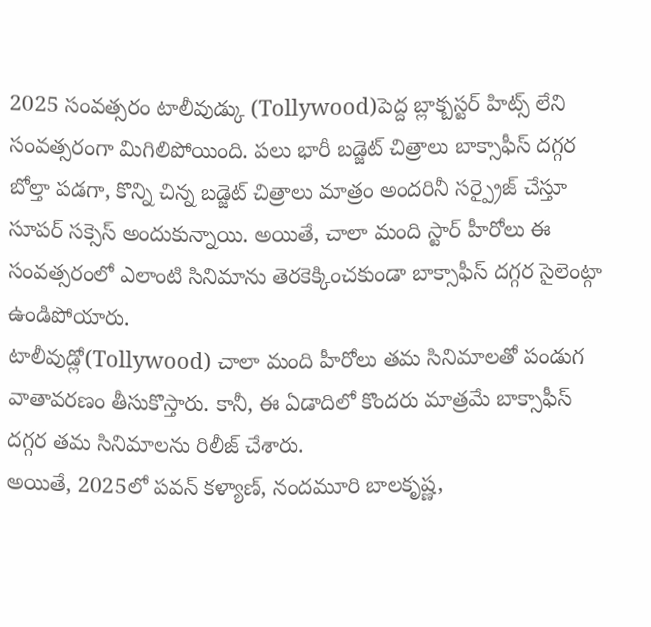2025 సంవత్సరం టాలీవుడ్కు (Tollywood)పెద్ద బ్లాక్బస్టర్ హిట్స్ లేని సంవత్సరంగా మిగిలిపోయింది. పలు భారీ బడ్జెట్ చిత్రాలు బాక్సాఫీస్ దగ్గర బోల్తా పడగా, కొన్ని చిన్న బడ్జెట్ చిత్రాలు మాత్రం అందరినీ సర్ప్రైజ్ చేస్తూ సూపర్ సక్సెస్ అందుకున్నాయి. అయితే, చాలా మంది స్టార్ హీరోలు ఈ సంవత్సరంలో ఎలాంటి సినిమాను తెరకెక్కించకుండా బాక్సాఫీస్ దగ్గర సైలెంట్గా ఉండిపోయారు.
టాలీవుడ్లో(Tollywood) చాలా మంది హీరోలు తమ సినిమాలతో పండుగ వాతావరణం తీసుకొస్తారు. కానీ, ఈ ఏడాదిలో కొందరు మాత్రమే బాక్సాఫీస్ దగ్గర తమ సినిమాలను రిలీజ్ చేశారు.
అయితే, 2025లో పవన్ కళ్యాణ్, నందమూరి బాలకృష్ణ,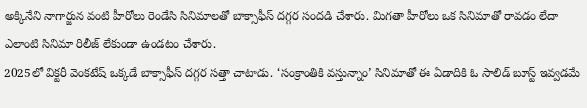అక్కినేని నాగార్జున వంటి హీరోలు రెండేసి సినిమాలతో బాక్సాఫీస్ దగ్గర సందడి చేశారు. మిగతా హీరోలు ఒక సినిమాతో రావడం లేదా ఎలాంటి సినిమా రిలీజ్ లేకుండా ఉండటం చేశారు.
2025లో విక్టరీ వెంకటేష్ ఒక్కడే బాక్సాఫీస్ దగ్గర సత్తా చాటాడు. ‘సంక్రాంతికి వస్తున్నాం’ సినిమాతో ఈ ఏడాదికి ఓ సాలిడ్ బూస్ట్ ఇవ్వడమే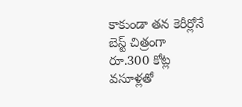కాకుండా తన కెరీర్లోనే బెస్ట్ చిత్రంగా రూ.300 కోట్ల వసూళ్లతో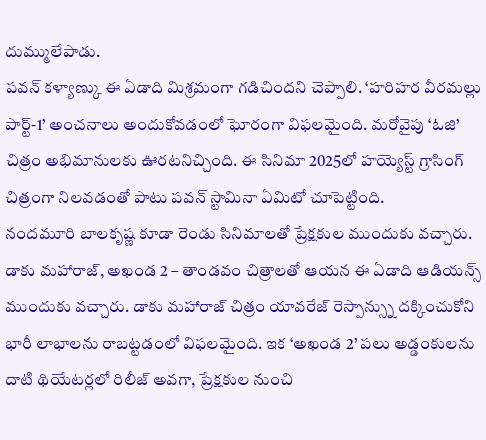దుమ్ములేపాడు.
పవన్ కళ్యాణ్కు ఈ ఏడాది మిశ్రమంగా గడిచిందని చెప్పాలి. ‘హరిహర వీరమల్లు పార్ట్-1’ అంచనాలు అందుకోవడంలో ఘోరంగా విఫలమైంది. మరోవైపు ‘ఓజి’ చిత్రం అభిమానులకు ఊరటనిచ్చింది. ఈ సినిమా 2025లో హయ్యెస్ట్ గ్రాసింగ్ చిత్రంగా నిలవడంతో పాటు పవన్ స్టామినా ఏమిటో చూపెట్టింది.
నందమూరి బాలకృష్ణ కూడా రెండు సినిమాలతో ప్రేక్షకుల ముందుకు వచ్చారు. డాకు మహారాజ్, అఖండ 2 – తాండవం చిత్రాలతో ఆయన ఈ ఏడాది ఆడియన్స్ ముందుకు వచ్చారు. డాకు మహారాజ్ చిత్రం యావరేజ్ రెస్పాన్స్ను దక్కించుకోని భారీ లాభాలను రాబట్టడంలో విఫలమైంది. ఇక ‘అఖండ 2’ పలు అడ్డంకులను దాటి థియేటర్లలో రిలీజ్ అవగా, ప్రేక్షకుల నుంచి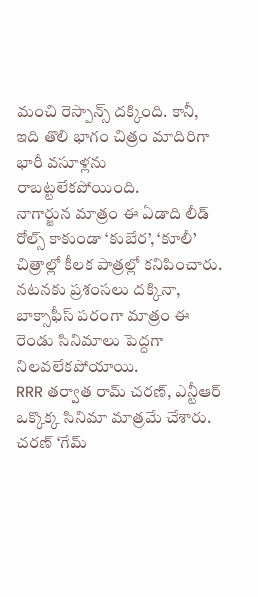మంచి రెస్పాన్స్ దక్కింది. కానీ, ఇది తొలి భాగం చిత్రం మాదిరిగా భారీ వసూళ్లను రాబట్టలేకపోయింది.
నాగార్జున మాత్రం ఈ ఏడాది లీడ్ రోల్స్ కాకుండా ‘కుబేర’, ‘కూలీ’ చిత్రాల్లో కీలక పాత్రల్లో కనిపించారు. నటనకు ప్రశంసలు దక్కినా, బాక్సాఫీస్ పరంగా మాత్రం ఈ రెండు సినిమాలు పెద్దగా నిలవలేకపోయాయి.
RRR తర్వాత రామ్ చరణ్, ఎన్టీఆర్ ఒక్కొక్క సినిమా మాత్రమే చేశారు. చరణ్ ‘గేమ్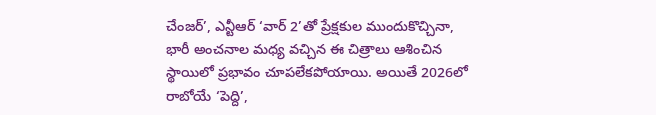చేంజర్’, ఎన్టీఆర్ ‘వార్ 2’తో ప్రేక్షకుల ముందుకొచ్చినా, భారీ అంచనాల మధ్య వచ్చిన ఈ చిత్రాలు ఆశించిన స్థాయిలో ప్రభావం చూపలేకపోయాయి. అయితే 2026లో రాబోయే ‘పెద్ది’,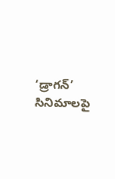‘డ్రాగన్’ సినిమాలపై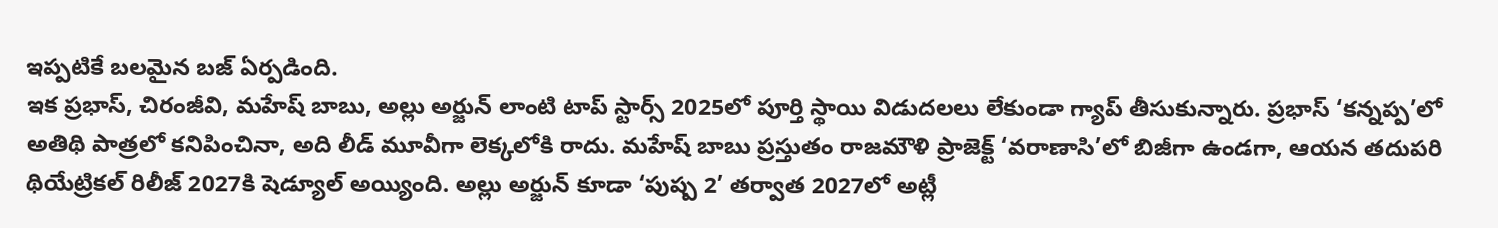ఇప్పటికే బలమైన బజ్ ఏర్పడింది.
ఇక ప్రభాస్, చిరంజీవి, మహేష్ బాబు, అల్లు అర్జున్ లాంటి టాప్ స్టార్స్ 2025లో పూర్తి స్థాయి విడుదలలు లేకుండా గ్యాప్ తీసుకున్నారు. ప్రభాస్ ‘కన్నప్ప’లో అతిథి పాత్రలో కనిపించినా, అది లీడ్ మూవీగా లెక్కలోకి రాదు. మహేష్ బాబు ప్రస్తుతం రాజమౌళి ప్రాజెక్ట్ ‘వరాణాసి’లో బిజీగా ఉండగా, ఆయన తదుపరి థియేట్రికల్ రిలీజ్ 2027కి షెడ్యూల్ అయ్యింది. అల్లు అర్జున్ కూడా ‘పుష్ప 2’ తర్వాత 2027లో అట్లీ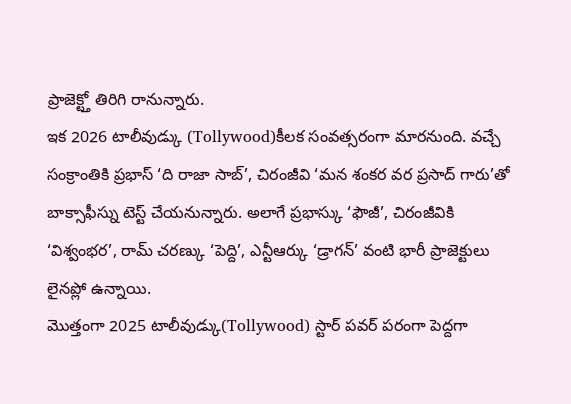ప్రాజెక్ట్తో తిరిగి రానున్నారు.
ఇక 2026 టాలీవుడ్కు (Tollywood)కీలక సంవత్సరంగా మారనుంది. వచ్చే సంక్రాంతికి ప్రభాస్ ‘ది రాజా సాబ్’, చిరంజీవి ‘మన శంకర వర ప్రసాద్ గారు’తో బాక్సాఫీస్ను టెస్ట్ చేయనున్నారు. అలాగే ప్రభాస్కు ‘ఫౌజీ’, చిరంజీవికి ‘విశ్వంభర’, రామ్ చరణ్కు ‘పెద్ది’, ఎన్టీఆర్కు ‘డ్రాగన్’ వంటి భారీ ప్రాజెక్టులు లైనప్లో ఉన్నాయి.
మొత్తంగా 2025 టాలీవుడ్కు(Tollywood) స్టార్ పవర్ పరంగా పెద్దగా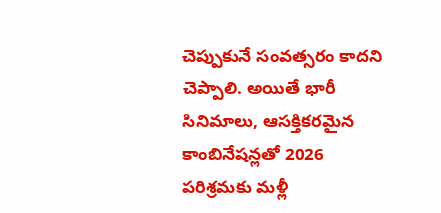చెప్పుకునే సంవత్సరం కాదని చెప్పాలి. అయితే భారీ సినిమాలు, ఆసక్తికరమైన కాంబినేషన్లతో 2026 పరిశ్రమకు మళ్లీ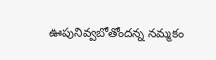ఊపునివ్వబోతోందన్న నమ్మకం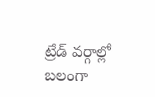ట్రేడ్ వర్గాల్లో బలంగా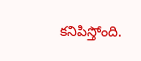కనిపిస్తోంది.